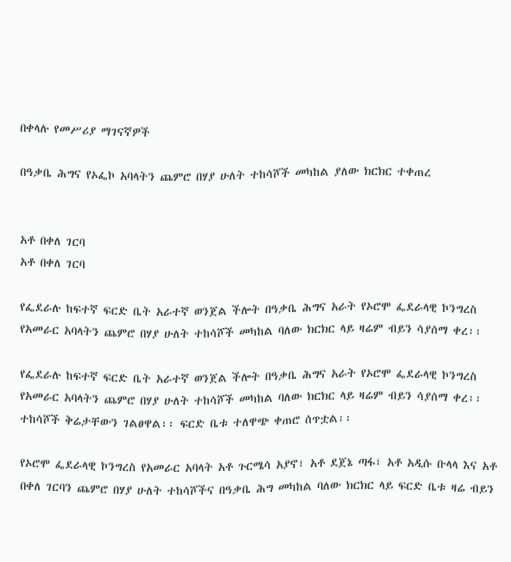በቀላሉ የመሥሪያ ማገናኛዎች

በዓቃቤ ሕግና የኦፌኮ አባላትን ጨምሮ በሃያ ሁለት ተከሳሾች መካከል ያለው ክርክር ተቀጠረ


አቶ በቀለ ገርባ
አቶ በቀለ ገርባ

የፌደራሉ ከፍተኛ ፍርድ ቤት አራተኛ ወንጀል ችሎት በዓቃቤ ሕግና አራት የኦሮሞ ፌደራላዊ ኮንግረስ የአመራር አባላትን ጨምሮ በሃያ ሁለት ተከሳሾች መካከል ባለው ክርክር ላይ ዛሬም ብይን ሳያሰማ ቀረ፡፡

የፌደራሉ ከፍተኛ ፍርድ ቤት አራተኛ ወንጀል ችሎት በዓቃቤ ሕግና አራት የኦሮሞ ፌደራላዊ ኮንግረስ የአመራር አባላትን ጨምሮ በሃያ ሁለት ተከሳሾች መካከል ባለው ክርክር ላይ ዛሬም ብይን ሳያሰማ ቀረ፡፡ ተከሳሾች ቅሬታቸውን ገልፀዋል፡፡ ፍርድ ቤቱ ተለዋጭ ቀጠሮ ሰጥቷል፡፡

የኦሮሞ ፌደራላዊ ኮንግረስ የአመራር አባላት አቶ ጉርሜሳ አያኖ፣ አቶ ደጀኔ ጣፋ፣ አቶ አዲሱ ቡላላ እና አቶ በቀለ ገርባን ጨምሮ በሃያ ሁለት ተከሳሾችና በዓቃቤ ሕግ መካከል ባለው ክርክር ላይ ፍርድ ቤቱ ዛሬ ብይን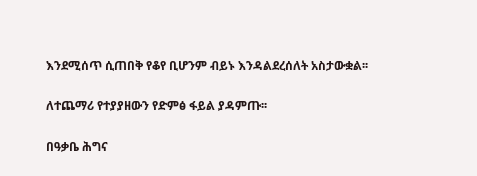እንደሚሰጥ ሲጠበቅ የቆየ ቢሆንም ብይኑ እንዳልደረሰለት አስታውቋል፡፡

ለተጨማሪ የተያያዘውን የድምፅ ፋይል ያዳምጡ፡፡

በዓቃቤ ሕግና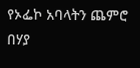የኦፌኮ አባላትን ጨምሮ በሃያ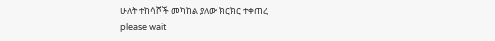ሁለት ተከሳሾች መካከል ያለው ክርክር ተቀጠረ
please wait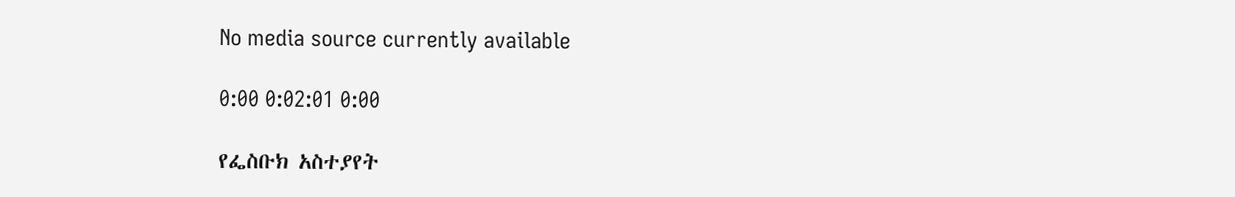No media source currently available

0:00 0:02:01 0:00

የፌስቡክ አስተያየት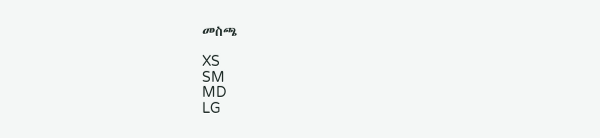መስጫ

XS
SM
MD
LG